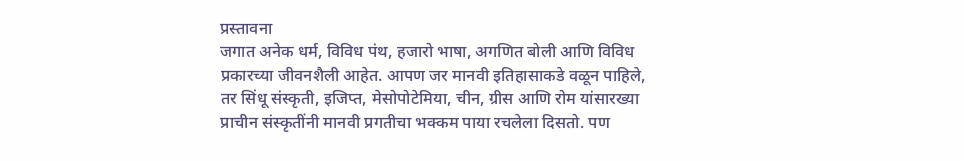प्रस्तावना
जगात अनेक धर्म, विविध पंथ, हजारो भाषा, अगणित बोली आणि विविध प्रकारच्या जीवनशैली आहेत. आपण जर मानवी इतिहासाकडे वळून पाहिले, तर सिंधू संस्कृती, इजिप्त, मेसोपोटेमिया, चीन, ग्रीस आणि रोम यांसारख्या प्राचीन संस्कृतींनी मानवी प्रगतीचा भक्कम पाया रचलेला दिसतो. पण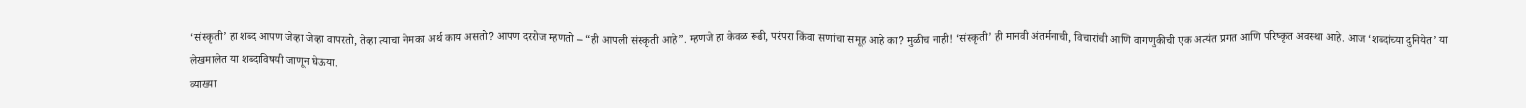‘संस्कृती’ हा शब्द आपण जेव्हा जेव्हा वापरतो, तेव्हा त्याचा नेमका अर्थ काय असतो? आपण दररोज म्हणतो – “ही आपली संस्कृती आहे”. म्हणजे हा केवळ रूढी, परंपरा किंवा सणांचा समूह आहे का? मुळीच नाही! ‘संस्कृती’ ही मानवी अंतर्मनाची, विचारांची आणि वागणुकीची एक अत्यंत प्रगत आणि परिष्कृत अवस्था आहे. आज ‘शब्दांच्या दुनियेत’ या लेखमालेत या शब्दाविषयी जाणून घेऊया.
व्याख्या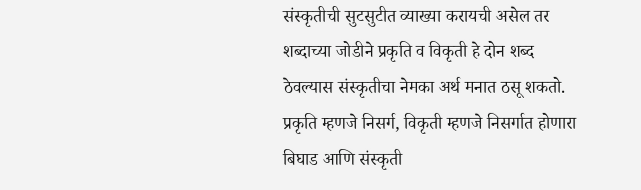संस्कृतीची सुटसुटीत व्याख्या करायची असेल तर शब्दाच्या जोडीने प्रकृति व विकृती हे दोन शब्द ठेवल्यास संस्कृतीचा नेमका अर्थ मनात ठसू शकतो. प्रकृति म्हणजे निसर्ग, विकृती म्हणजे निसर्गात होणारा बिघाड आणि संस्कृती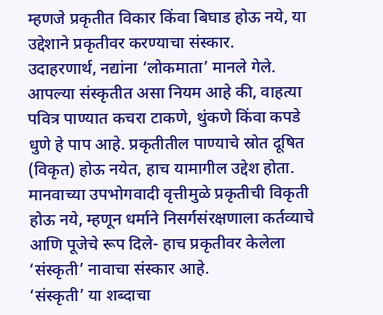म्हणजे प्रकृतीत विकार किंवा बिघाड होऊ नये, या उद्देशाने प्रकृतीवर करण्याचा संस्कार.
उदाहरणार्थ, नद्यांना ‘लोकमाता’ मानले गेले. आपल्या संस्कृतीत असा नियम आहे की, वाहत्या पवित्र पाण्यात कचरा टाकणे, थुंकणे किंवा कपडे धुणे हे पाप आहे. प्रकृतीतील पाण्याचे स्रोत दूषित (विकृत) होऊ नयेत, हाच यामागील उद्देश होता. मानवाच्या उपभोगवादी वृत्तीमुळे प्रकृतीची विकृती होऊ नये, म्हणून धर्माने निसर्गसंरक्षणाला कर्तव्याचे आणि पूजेचे रूप दिले- हाच प्रकृतीवर केलेला ‘संस्कृती’ नावाचा संस्कार आहे.
‘संस्कृती’ या शब्दाचा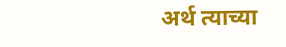अर्थ त्याच्या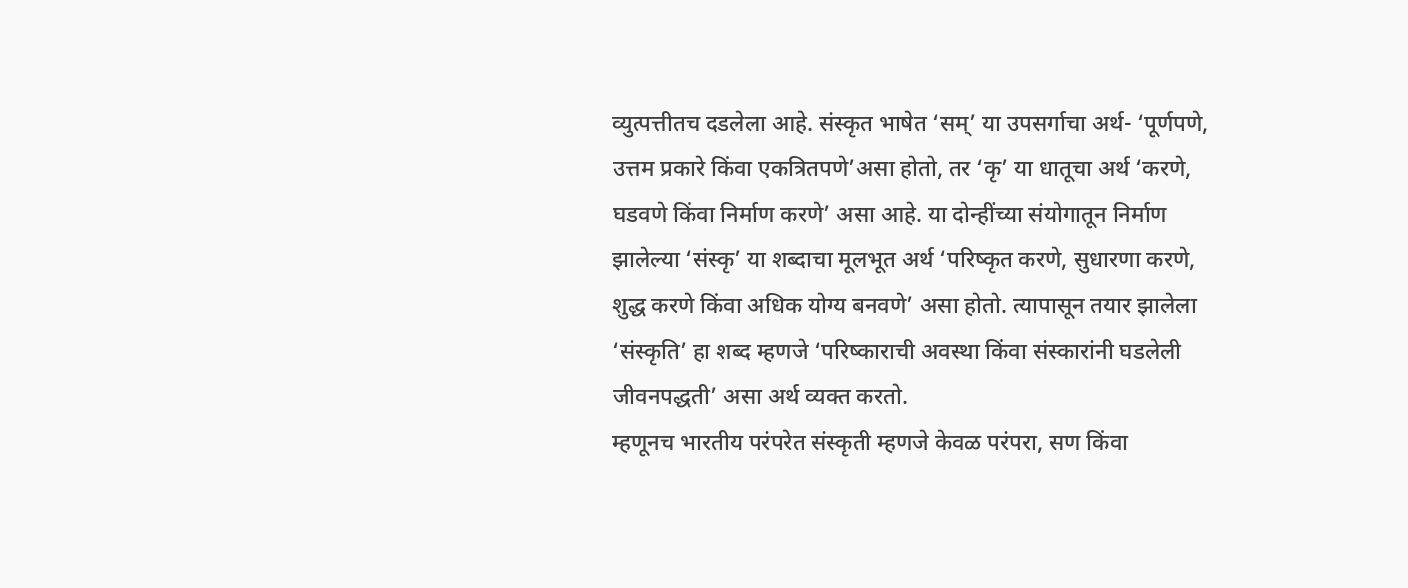व्युत्पत्तीतच दडलेला आहे. संस्कृत भाषेत ‘सम्’ या उपसर्गाचा अर्थ- ‘पूर्णपणे, उत्तम प्रकारे किंवा एकत्रितपणे’असा होतो, तर ‘कृ’ या धातूचा अर्थ ‘करणे, घडवणे किंवा निर्माण करणे’ असा आहे. या दोन्हींच्या संयोगातून निर्माण झालेल्या ‘संस्कृ’ या शब्दाचा मूलभूत अर्थ ‘परिष्कृत करणे, सुधारणा करणे, शुद्ध करणे किंवा अधिक योग्य बनवणे’ असा होतो. त्यापासून तयार झालेला ‘संस्कृति’ हा शब्द म्हणजे ‘परिष्काराची अवस्था किंवा संस्कारांनी घडलेली जीवनपद्धती’ असा अर्थ व्यक्त करतो.
म्हणूनच भारतीय परंपरेत संस्कृती म्हणजे केवळ परंपरा, सण किंवा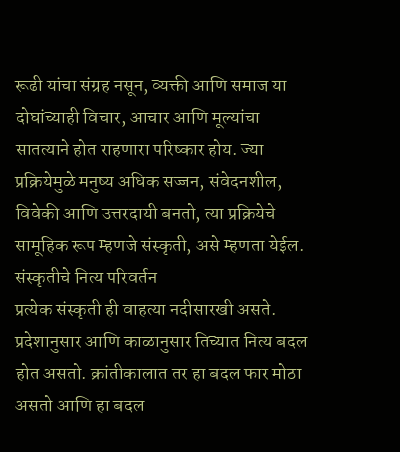रूढी यांचा संग्रह नसून, व्यक्ती आणि समाज या दोघांच्याही विचार, आचार आणि मूल्यांचा सातत्याने होत राहणारा परिष्कार होय. ज्या प्रक्रियेमुळे मनुष्य अधिक सज्जन, संवेदनशील, विवेकी आणि उत्तरदायी बनतो, त्या प्रक्रियेचे सामूहिक रूप म्हणजे संस्कृती, असे म्हणता येईल.
संस्कृतीचे नित्य परिवर्तन
प्रत्येक संस्कृती ही वाहत्या नदीसारखी असते. प्रदेशानुसार आणि काळानुसार तिच्यात नित्य बदल होत असतो. क्रांतीकालात तर हा बदल फार मोठा असतो आणि हा बदल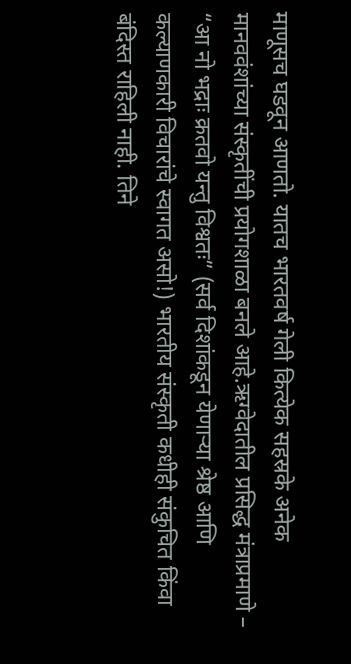माणूसच घडवून आणतो. यातच भारतवर्ष गेली कित्येक सहस्रके अनेक मानववंशांच्या संस्कृतींची प्रयोगशाळा बनले आहे.ऋग्वेदातील प्रसिद्ध मंत्राप्रमाणे – “आ नो भद्राः क्रतवो यन्तु विश्वतः” (सर्व दिशांकडून येणाऱ्या श्रेष्ठ आणि कल्याणकारी विचारांचे स्वागत असो!) भारतीय संस्कृती कधीही संकुचित किंवा बंदिस्त राहिली नाही. तिने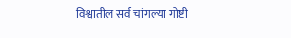विश्वातील सर्व चांगल्या गोष्टी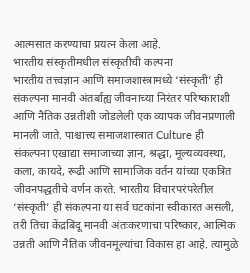आत्मसात करण्याचा प्रयत्न केला आहे.
भारतीय संस्कृतीमधील संस्कृतीची कल्पना
भारतीय तत्त्वज्ञान आणि समाजशास्त्रामध्ये ‘संस्कृती’ ही संकल्पना मानवी अंतर्बाह्य जीवनाच्या निरंतर परिष्काराशी आणि नैतिक उन्नतीशी जोडलेली एक व्यापक जीवनप्रणाली मानली जाते. पाश्चात्त्य समाजशास्त्रात Culture ही संकल्पना एखाद्या समाजाच्या ज्ञान, श्रद्धा, मूल्यव्यवस्था, कला, कायदे, रूढी आणि सामाजिक वर्तन यांच्या एकत्रित जीवनपद्धतीचे वर्णन करते. भारतीय विचारपरंपरेतील ‘संस्कृती’ ही संकल्पना या सर्व घटकांना स्वीकारत असली, तरी तिचा केंद्रबिंदू मानवी अंतःकरणाचा परिष्कार, आत्मिक उन्नती आणि नैतिक जीवनमूल्यांचा विकास हा आहे. त्यामुळे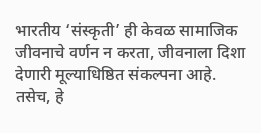भारतीय ‘संस्कृती’ ही केवळ सामाजिक जीवनाचे वर्णन न करता, जीवनाला दिशा देणारी मूल्याधिष्ठित संकल्पना आहे.
तसेच, हे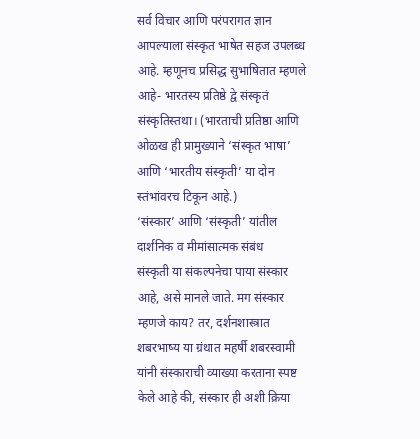सर्व विचार आणि परंपरागत ज्ञान आपल्याला संस्कृत भाषेत सहज उपलब्ध आहे. म्हणूनच प्रसिद्ध सुभाषितात म्हणले आहे- भारतस्य प्रतिष्ठे द्वे संस्कृतं संस्कृतिस्तथा। (भारताची प्रतिष्ठा आणि ओळख ही प्रामुख्याने ‘संस्कृत भाषा’ आणि ‘भारतीय संस्कृती’ या दोन स्तंभांवरच टिकून आहे.)
‘संस्कार’ आणि ‘संस्कृती’ यांतील दार्शनिक व मीमांसात्मक संबंध
संस्कृती या संकल्पनेचा पाया संस्कार आहे, असे मानले जाते. मग संस्कार म्हणजे काय? तर, दर्शनशास्त्रात शबरभाष्य या ग्रंथात महर्षी शबरस्वामी यांनी संस्काराची व्याख्या करताना स्पष्ट केले आहे की, संस्कार ही अशी क्रिया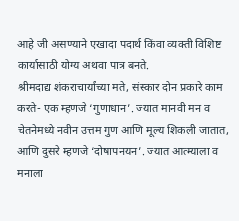आहे जी असण्याने एखादा पदार्थ किंवा व्यक्ती विशिष्ट कार्यासाठी योग्य अथवा पात्र बनते.
श्रीमदाद्य शंकराचार्यांच्या मते, संस्कार दोन प्रकारे काम करते- एक म्हणजे ‘गुणाधान’. ज्यात मानवी मन व चेतनेमध्ये नवीन उत्तम गुण आणि मूल्य शिकली जातात, आणि दुसरे म्हणजे ‘दोषापनयन’. ज्यात आत्म्याला व मनाला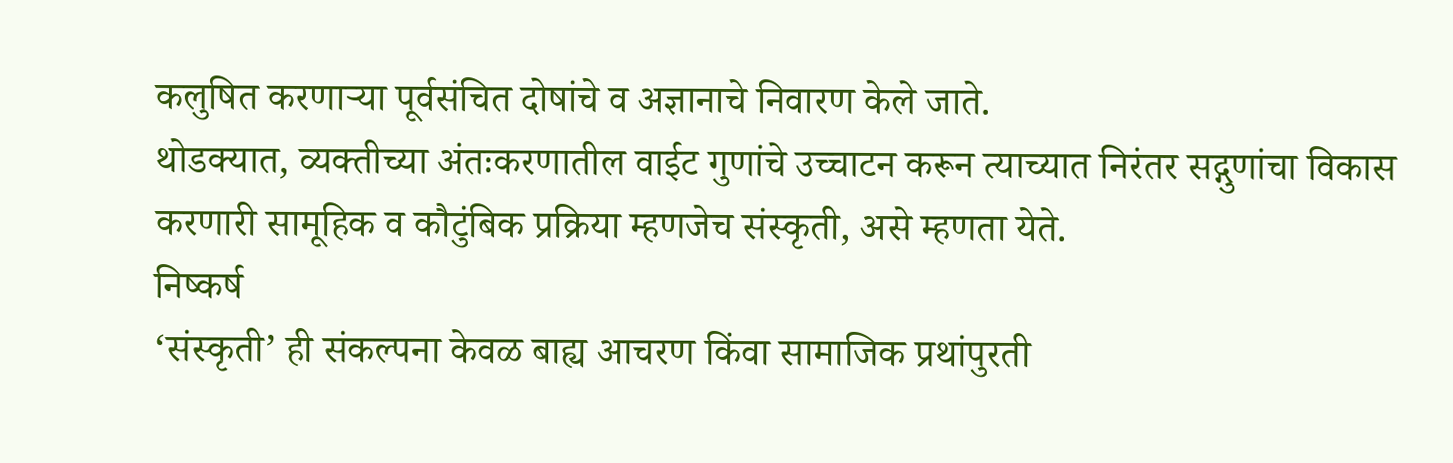कलुषित करणाऱ्या पूर्वसंचित दोषांचे व अज्ञानाचे निवारण केले जाते.
थोडक्यात, व्यक्तीच्या अंतःकरणातील वाईट गुणांचे उच्चाटन करून त्याच्यात निरंतर सद्गुणांचा विकास करणारी सामूहिक व कौटुंबिक प्रक्रिया म्हणजेच संस्कृती, असे म्हणता येते.
निष्कर्ष
‘संस्कृती’ ही संकल्पना केवळ बाह्य आचरण किंवा सामाजिक प्रथांपुरती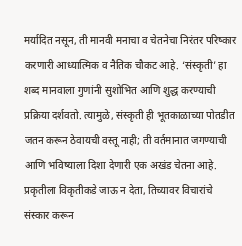मर्यादित नसून, ती मानवी मनाचा व चेतनेचा निरंतर परिष्कार करणारी आध्यात्मिक व नैतिक चौकट आहे. ‘संस्कृती’ हा शब्द मानवाला गुणांनी सुशोभित आणि शुद्ध करण्याची प्रक्रिया दर्शवतो. त्यामुळे, संस्कृती ही भूतकाळाच्या पोतडीत जतन करून ठेवायची वस्तू नाही; ती वर्तमानात जगण्याची आणि भविष्याला दिशा देणारी एक अखंड चेतना आहे. प्रकृतीला विकृतीकडे जाऊ न देता, तिच्यावर विचारांचे संस्कार करून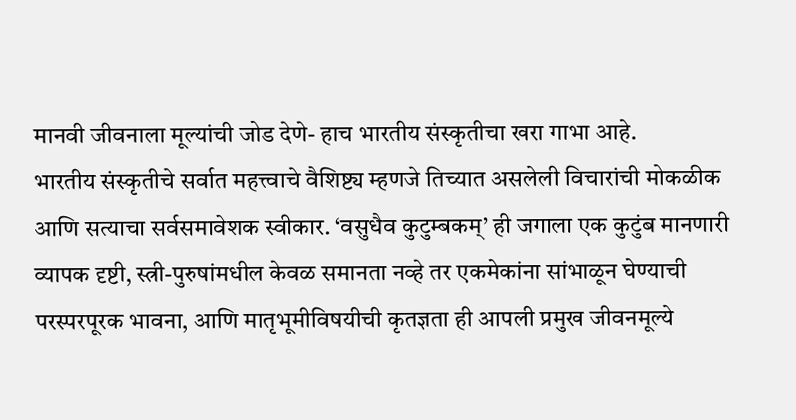मानवी जीवनाला मूल्यांची जोड देणे- हाच भारतीय संस्कृतीचा खरा गाभा आहे.
भारतीय संस्कृतीचे सर्वात महत्त्वाचे वैशिष्ट्य म्हणजे तिच्यात असलेली विचारांची मोकळीक आणि सत्याचा सर्वसमावेशक स्वीकार. ‘वसुधैव कुटुम्बकम्’ ही जगाला एक कुटुंब मानणारी व्यापक दृष्टी, स्त्री-पुरुषांमधील केवळ समानता नव्हे तर एकमेकांना सांभाळून घेण्याची परस्परपूरक भावना, आणि मातृभूमीविषयीची कृतज्ञता ही आपली प्रमुख जीवनमूल्ये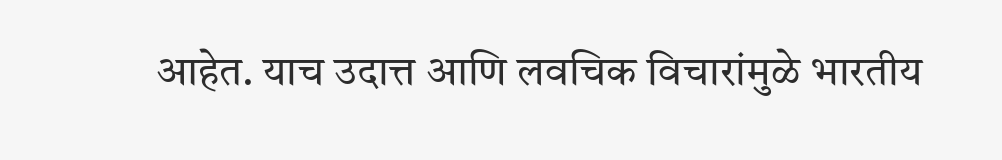आहेत. याच उदात्त आणि लवचिक विचारांमुळे भारतीय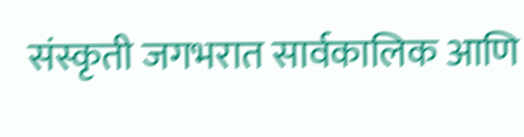संस्कृती जगभरात सार्वकालिक आणि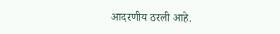आदरणीय ठरली आहे.